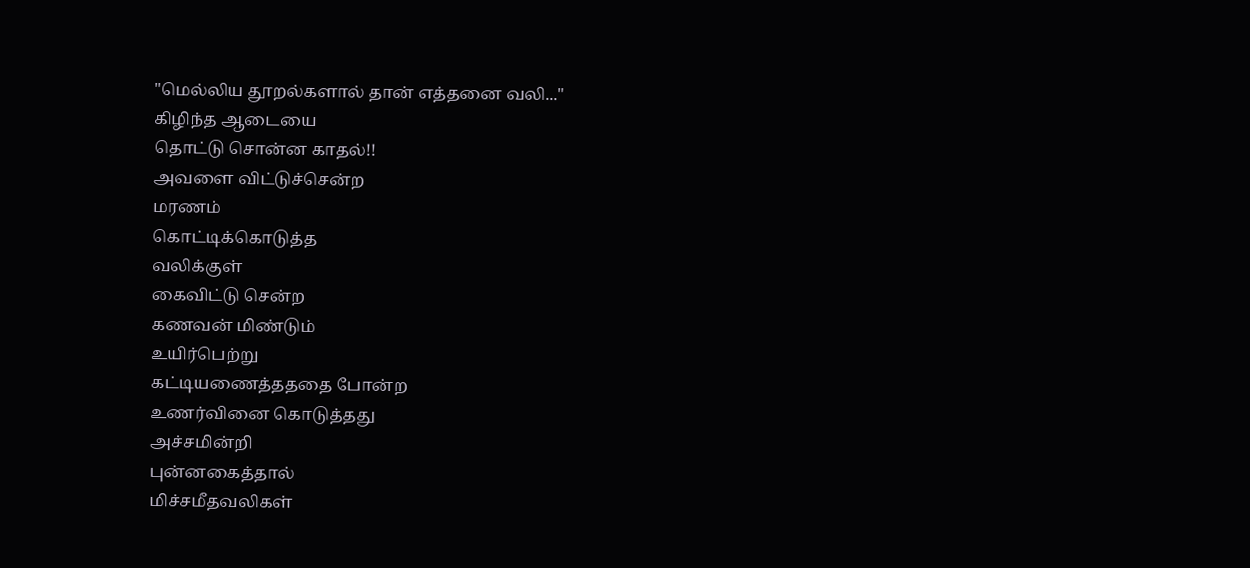"மெல்லிய தூறல்களால் தான் எத்தனை வலி..."
கிழிந்த ஆடையை
தொட்டு சொன்ன காதல்!!
அவளை விட்டுச்சென்ற
மரணம்
கொட்டிக்கொடுத்த
வலிக்குள்
கைவிட்டு சென்ற
கணவன் மிண்டும்
உயிர்பெற்று
கட்டியணைத்தததை போன்ற
உணர்வினை கொடுத்தது
அச்சமின்றி
புன்னகைத்தால்
மிச்சமீதவலிகள்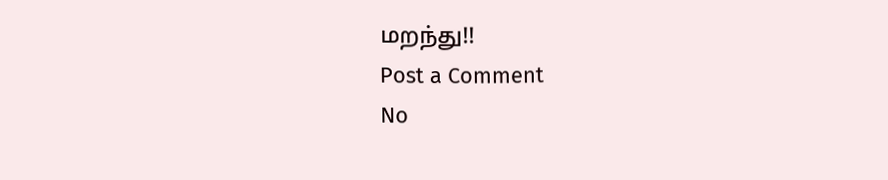மறந்து!!
Post a Comment
No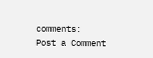comments:
Post a Comment